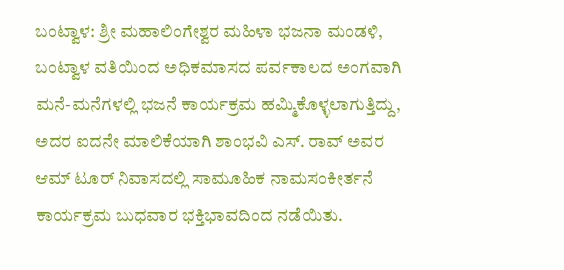ಬಂಟ್ವಾಳ: ಶ್ರೀ ಮಹಾಲಿಂಗೇಶ್ವರ ಮಹಿಳಾ ಭಜನಾ ಮಂಡಳಿ, ಬಂಟ್ವಾಳ ವತಿಯಿಂದ ಅಧಿಕಮಾಸದ ಪರ್ವಕಾಲದ ಅಂಗವಾಗಿ ಮನೆ-ಮನೆಗಳಲ್ಲಿ ಭಜನೆ ಕಾರ್ಯಕ್ರಮ ಹಮ್ಮಿಕೊಳ್ಳಲಾಗುತ್ತಿದ್ದು, ಅದರ ಐದನೇ ಮಾಲಿಕೆಯಾಗಿ ಶಾಂಭವಿ ಎಸ್. ರಾವ್ ಅವರ ಆಮ್ ಟೂರ್ ನಿವಾಸದಲ್ಲಿ ಸಾಮೂಹಿಕ ನಾಮಸಂಕೀರ್ತನೆ ಕಾರ್ಯಕ್ರಮ ಬುಧವಾರ ಭಕ್ತಿಭಾವದಿಂದ ನಡೆಯಿತು.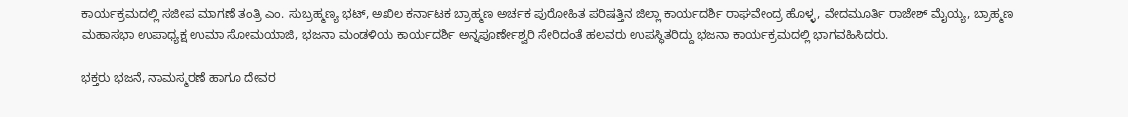ಕಾರ್ಯಕ್ರಮದಲ್ಲಿ ಸಜೀಪ ಮಾಗಣೆ ತಂತ್ರಿ ಎಂ. ಸುಬ್ರಹ್ಮಣ್ಯ ಭಟ್, ಅಖಿಲ ಕರ್ನಾಟಕ ಬ್ರಾಹ್ಮಣ ಅರ್ಚಕ ಪುರೋಹಿತ ಪರಿಷತ್ತಿನ ಜಿಲ್ಲಾ ಕಾರ್ಯದರ್ಶಿ ರಾಘವೇಂದ್ರ ಹೊಳ್ಳ, ವೇದಮೂರ್ತಿ ರಾಜೇಶ್ ಮೈಯ್ಯ, ಬ್ರಾಹ್ಮಣ ಮಹಾಸಭಾ ಉಪಾಧ್ಯಕ್ಷ ಉಮಾ ಸೋಮಯಾಜಿ, ಭಜನಾ ಮಂಡಳಿಯ ಕಾರ್ಯದರ್ಶಿ ಅನ್ನಪೂರ್ಣೇಶ್ವರಿ ಸೇರಿದಂತೆ ಹಲವರು ಉಪಸ್ಥಿತರಿದ್ದು ಭಜನಾ ಕಾರ್ಯಕ್ರಮದಲ್ಲಿ ಭಾಗವಹಿಸಿದರು.

ಭಕ್ತರು ಭಜನೆ, ನಾಮಸ್ಮರಣೆ ಹಾಗೂ ದೇವರ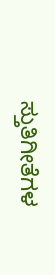ಸ್ತುತಿಗೀತೆಗಳ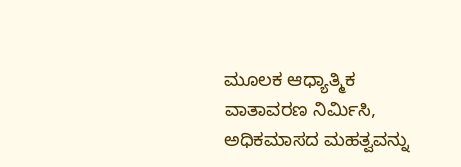ಮೂಲಕ ಆಧ್ಯಾತ್ಮಿಕ ವಾತಾವರಣ ನಿರ್ಮಿಸಿ, ಅಧಿಕಮಾಸದ ಮಹತ್ವವನ್ನು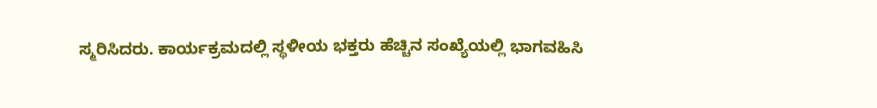ಸ್ಮರಿಸಿದರು. ಕಾರ್ಯಕ್ರಮದಲ್ಲಿ ಸ್ಥಳೀಯ ಭಕ್ತರು ಹೆಚ್ಚಿನ ಸಂಖ್ಯೆಯಲ್ಲಿ ಭಾಗವಹಿಸಿ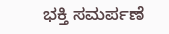ಭಕ್ತಿ ಸಮರ್ಪಣೆ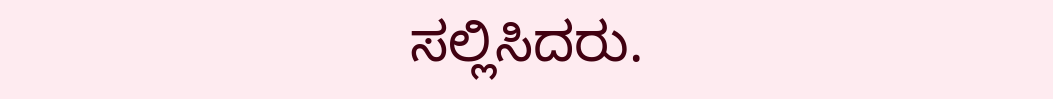ಸಲ್ಲಿಸಿದರು.